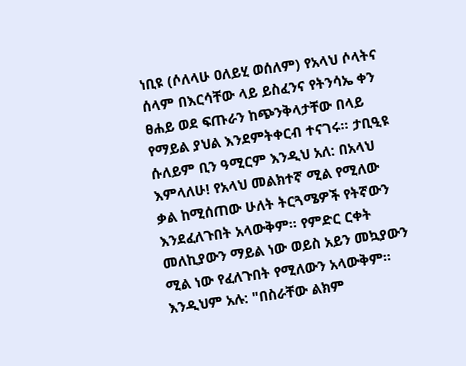ነቢዩ (ሶለላሁ ዐለይሂ ወሰለም) የአላህ ሶላትና ሰላም በእርሳቸው ላይ ይስፈንና የትንሳኤ ቀን ፀሐይ ወደ ፍጡራን ከጭንቅላታቸው በላይ የማይል ያህል እንደምትቀርብ ተናገሩ። ታቢዒዩ ሱለይም ቢን ዓሚርም እንዲህ አለ: በአላህ እምላለሁ! የአላህ መልክተኛ ሚል የሚለው ቃል ከሚሰጠው ሁለት ትርጓሜዎች የትኛውን እንደፈለጉበት አላውቅም። የምድር ርቀት መለኪያውን ማይል ነው ወይስ አይን መኳያውን ሚል ነው የፈለጉበት የሚለውን አላውቅም። እንዲህም አሉ: "በስራቸው ልክም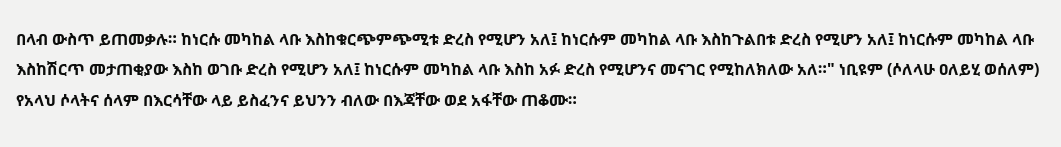በላብ ውስጥ ይጠመቃሉ። ከነርሱ መካከል ላቡ እስከቁርጭምጭሚቱ ድረስ የሚሆን አለ፤ ከነርሱም መካከል ላቡ እስከጉልበቱ ድረስ የሚሆን አለ፤ ከነርሱም መካከል ላቡ እስከሽርጥ መታጠቂያው እስከ ወገቡ ድረስ የሚሆን አለ፤ ከነርሱም መካከል ላቡ እስከ አፉ ድረስ የሚሆንና መናገር የሚከለክለው አለ።" ነቢዩም (ሶለላሁ ዐለይሂ ወሰለም) የአላህ ሶላትና ሰላም በእርሳቸው ላይ ይስፈንና ይህንን ብለው በእጃቸው ወደ አፋቸው ጠቆሙ።